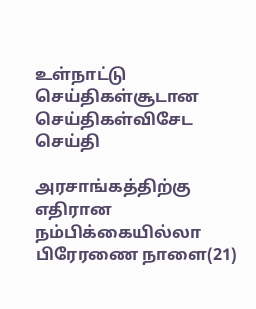உள்நாட்டு செய்திகள்சூடான செய்திகள்விசேட செய்தி

அரசாங்கத்திற்கு எதிரான நம்பிக்கையில்லா பிரேரணை நாளை(21)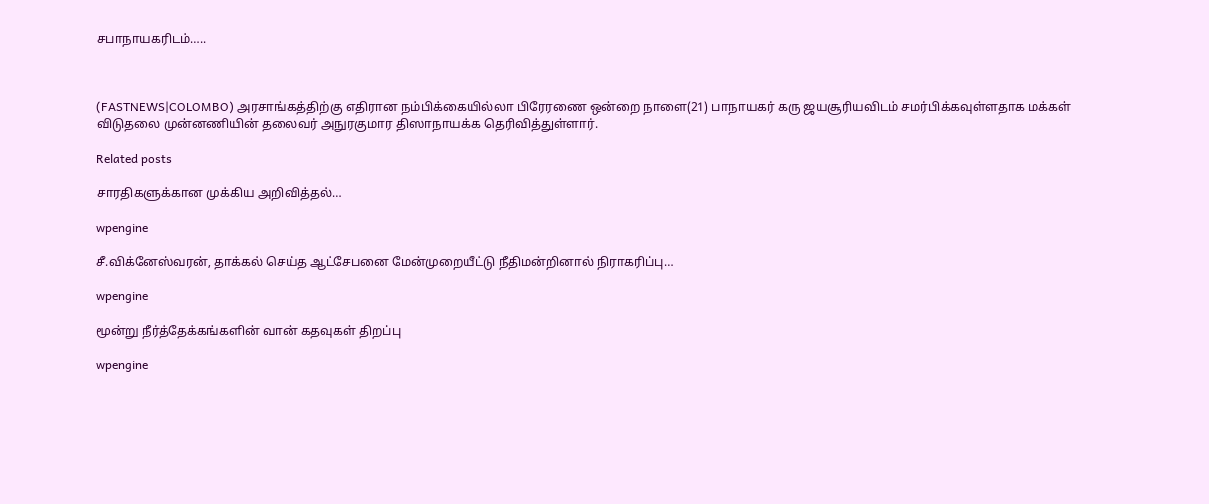சபாநாயகரிடம்…..



(FASTNEWS|COLOMBO) அரசாங்கத்திற்கு எதிரான நம்பிக்கையில்லா பிரேரணை ஒன்றை நாளை(21) பாநாயகர் கரு ஜயசூரியவிடம் சமர்பிக்கவுள்ளதாக மக்கள் விடுதலை முன்னணியின் தலைவர் அநுரகுமார திஸாநாயக்க தெரிவித்துள்ளார்.

Related posts

சாரதிகளுக்கான முக்கிய அறிவித்தல்…

wpengine

சீ.விக்னேஸ்வரன், தாக்கல் செய்த ஆட்சேபனை மேன்முறையீட்டு நீதிமன்றினால் நிராகரிப்பு…

wpengine

மூன்று நீர்த்தேக்கங்களின் வான் கதவுகள் திறப்பு

wpengine